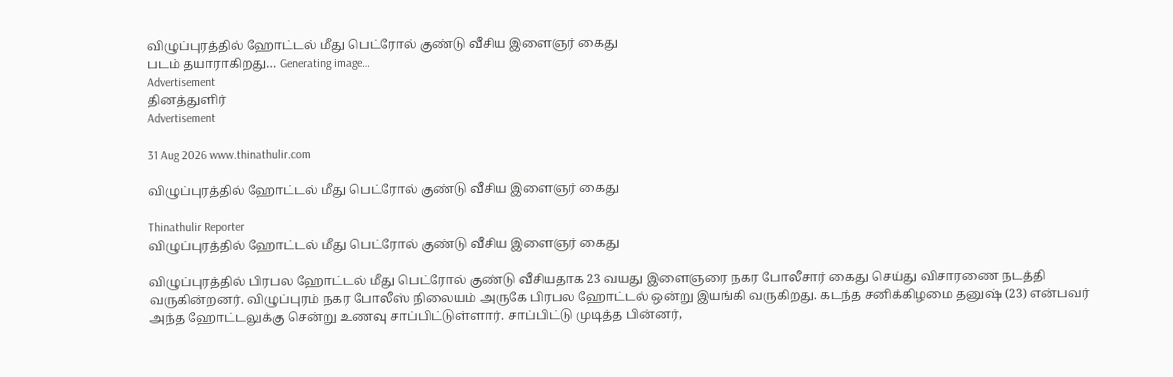விழுப்புரத்தில் ஹோட்டல் மீது பெட்ரோல் குண்டு வீசிய இளைஞர் கைது
படம் தயாராகிறது… Generating image…
Advertisement
தினத்துளிர்
Advertisement

31 Aug 2026 www.thinathulir.com

விழுப்புரத்தில் ஹோட்டல் மீது பெட்ரோல் குண்டு வீசிய இளைஞர் கைது

Thinathulir Reporter
விழுப்புரத்தில் ஹோட்டல் மீது பெட்ரோல் குண்டு வீசிய இளைஞர் கைது

விழுப்புரத்தில் பிரபல ஹோட்டல் மீது பெட்ரோல் குண்டு வீசியதாக 23 வயது இளைஞரை நகர போலீசார் கைது செய்து விசாரணை நடத்தி வருகின்றனர். விழுப்புரம் நகர போலீஸ் நிலையம் அருகே பிரபல ஹோட்டல் ஒன்று இயங்கி வருகிறது. கடந்த சனிக்கிழமை தனுஷ் (23) என்பவர் அந்த ஹோட்டலுக்கு சென்று உணவு சாப்பிட்டுள்ளார். சாப்பிட்டு முடித்த பின்னர்,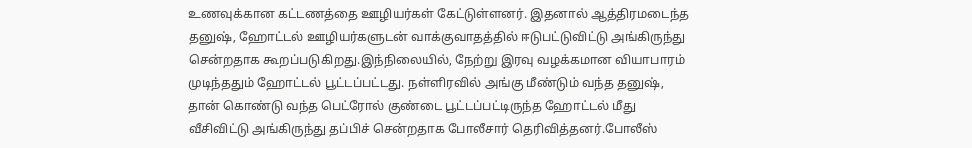உணவுக்கான கட்டணத்தை ஊழியர்கள் கேட்டுள்ளனர். இதனால் ஆத்திரமடைந்த தனுஷ், ஹோட்டல் ஊழியர்களுடன் வாக்குவாதத்தில் ஈடுபட்டுவிட்டு அங்கிருந்து சென்றதாக கூறப்படுகிறது.இந்நிலையில், நேற்று இரவு வழக்கமான வியாபாரம் முடிந்ததும் ஹோட்டல் பூட்டப்பட்டது. நள்ளிரவில் அங்கு மீண்டும் வந்த தனுஷ், தான் கொண்டு வந்த பெட்ரோல் குண்டை பூட்டப்பட்டிருந்த ஹோட்டல் மீது வீசிவிட்டு அங்கிருந்து தப்பிச் சென்றதாக போலீசார் தெரிவித்தனர்.போலீஸ்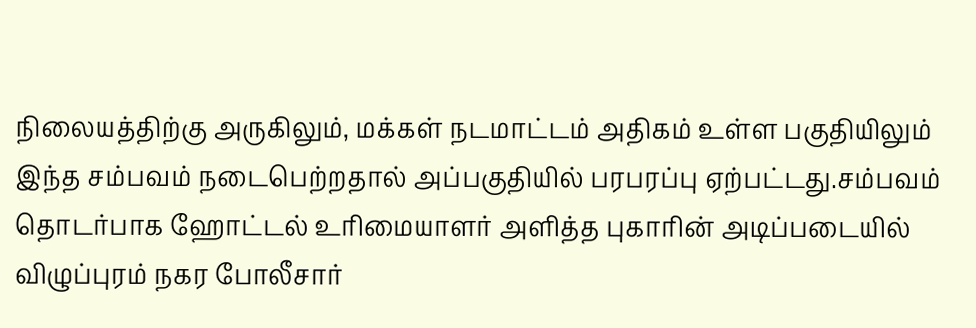நிலையத்திற்கு அருகிலும், மக்கள் நடமாட்டம் அதிகம் உள்ள பகுதியிலும் இந்த சம்பவம் நடைபெற்றதால் அப்பகுதியில் பரபரப்பு ஏற்பட்டது.சம்பவம் தொடர்பாக ஹோட்டல் உரிமையாளர் அளித்த புகாரின் அடிப்படையில் விழுப்புரம் நகர போலீசார்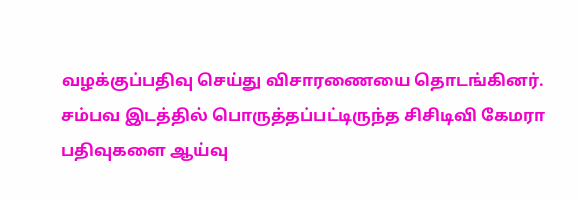வழக்குப்பதிவு செய்து விசாரணையை தொடங்கினர். சம்பவ இடத்தில் பொருத்தப்பட்டிருந்த சிசிடிவி கேமரா பதிவுகளை ஆய்வு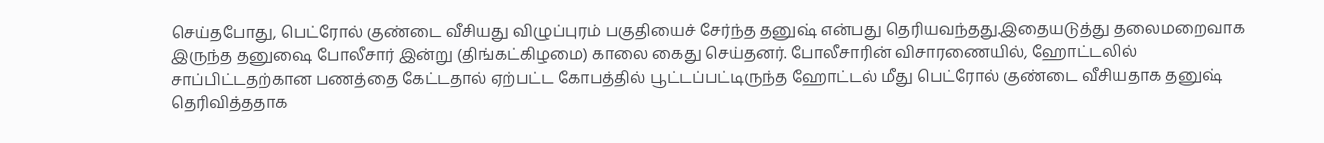செய்தபோது, பெட்ரோல் குண்டை வீசியது விழுப்புரம் பகுதியைச் சேர்ந்த தனுஷ் என்பது தெரியவந்தது.இதையடுத்து தலைமறைவாக இருந்த தனுஷை போலீசார் இன்று (திங்கட்கிழமை) காலை கைது செய்தனர். போலீசாரின் விசாரணையில், ஹோட்டலில் சாப்பிட்டதற்கான பணத்தை கேட்டதால் ஏற்பட்ட கோபத்தில் பூட்டப்பட்டிருந்த ஹோட்டல் மீது பெட்ரோல் குண்டை வீசியதாக தனுஷ் தெரிவித்ததாக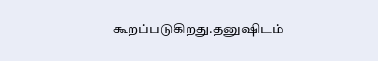கூறப்படுகிறது.தனுஷிடம்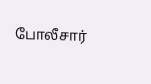போலீசார்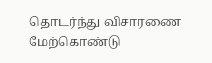தொடர்ந்து விசாரணை மேற்கொண்டு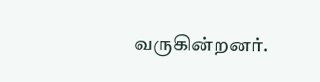வருகின்றனர்.